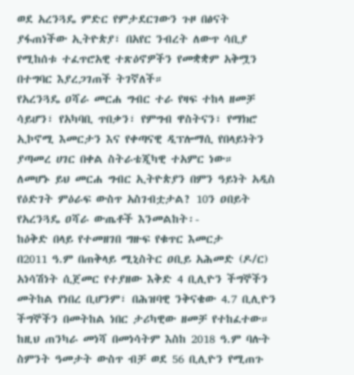ወደ አረንጓዴ ምድር የምታደርገውን ጉዞ በፅናት ያፋጠነችው ኢትዮጵያ፣ በአየር ንብረት ለውጥ ሳቢያ የሚከሰቱ ተፈጥሮአዊ ተጽዕኖዎችን የመቋቋም አቅሟን በተግባር እያረጋገጠች ትገኛለች።
የአረንጓዴ ዐሻራ መርሐ ግብር ተራ የዛፍ ተከላ ዘመቻ ሳይሆን፣ የአካባቢ ጥበቃን፣ የምግብ ዋስትናን፣ የማክሮ ኢኮኖሚ እመርታን እና የቀጣናዊ ዲፕሎማሲ የበላይነትን ያጣመረ ሀገር በቀል ስትራቴጂካዊ ተአምር ነው።
ለመሆኑ ይህ መርሐ ግብር ኢትዮጵያን በምን ዓይነት አዲስ የዕድገት ምዕራፍ ውስጥ አስገብቷታል? 10ን ዐበይት የአረንጓዴ ዐሻራ ውጤቶች እንመልከት፡-
ከዕቅድ በላይ የተመዘገበ ግዙፍ የቁጥር እመርታ
በ2011 ዓ.ም በጠቅላይ ሚኒስትር ዐቢይ አሕመድ (ዶ/ር) አነሳሽነት ሲጀመር የተያዘው እቅድ 4 ቢሊዮን ችግኞችን መትከል የነበረ ቢሆንም፣ በሕዝባዊ ንቅናቄው 4.7 ቢሊዮን ችግኞችን በመትከል ነበር ታሪካዊው ዘመቻ የተከፈተው።
ከዚህ ጠንካራ መነሻ በመነሳትም እስከ 2018 ዓ.ም ባሉት ስምንት ዓመታት ውስጥ ብቻ ወደ 56 ቢሊዮን የሚጠጉ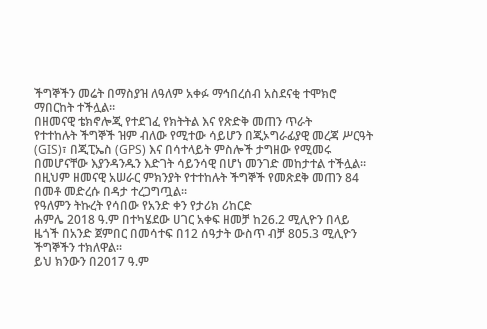ችግኞችን መሬት በማስያዝ ለዓለም አቀፉ ማኅበረሰብ አስደናቂ ተሞክሮ ማበርከት ተችሏል።
በዘመናዊ ቴክኖሎጂ የተደገፈ የክትትል እና የጽድቅ መጠን ጥራት
የተተከሉት ችግኞች ዝም ብለው የሚተው ሳይሆን በጂኦግራፊያዊ መረጃ ሥርዓት (GIS)፣ በጂፒኤስ (GPS) እና በሳተላይት ምስሎች ታግዘው የሚመሩ በመሆናቸው እያንዳንዱን እድገት ሳይንሳዊ በሆነ መንገድ መከታተል ተችሏል።
በዚህም ዘመናዊ አሠራር ምክንያት የተተከሉት ችግኞች የመጽደቅ መጠን 84 በመቶ መድረሱ በዳታ ተረጋግጧል።
የዓለምን ትኩረት የሳበው የአንድ ቀን የታሪክ ሪከርድ
ሐምሌ 2018 ዓ.ም በተካሄደው ሀገር አቀፍ ዘመቻ ከ26.2 ሚሊዮን በላይ ዜጎች በአንድ ጀምበር በመሳተፍ በ12 ሰዓታት ውስጥ ብቻ 805.3 ሚሊዮን ችግኞችን ተክለዋል።
ይህ ክንውን በ2017 ዓ.ም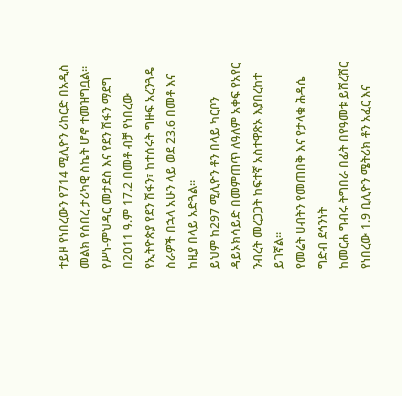ተይዞ የነበረውን የ714 ሚሊዮን ሪከርድ በአዲስ መልክ የሰበረ ታሪካዊ ስኬት ሆኖ ተመዝግቧል።
የሥነ-ምህዳር መታደስ እና የደን ሽፋን ማደግ
በ2011 ዓ.ም 17.2 በመቶ ብቻ የነበረው የኢትዮጵያ የደን ሽፋን፣ ከተሰሩት ግዙፍ አረንጓዴ ስራዎች በኋላ አሁን ላይ ወደ 23.6 በመቶ እና ከዚያ በላይ አድጓል።
ይህም ከ297 ሚሊዮን ቶን በላይ ካርቦን ዳይኦክሳይድ በመምጠጥ ለዓለም አቀፍ የአየር ንብረት መረጋጋት ከፍተኛ አስተዋጽኦ እያበረከተ ይገኛል።
የመሬት ሀብትን የመጠበቅ እና የታላቁ ሕዳሴ ግድብ ደኅንነት
ከመርሐ ግብሩ ትግበራ በፊት በየዓመቱ ይሸረሸር የነበረው 1.9 ቢሊዮን ሜትሪክ ቶን አፈር እና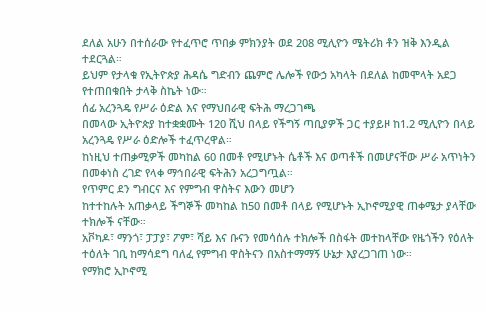ደለል አሁን በተሰራው የተፈጥሮ ጥበቃ ምክንያት ወደ 208 ሚሊዮን ሜትሪክ ቶን ዝቅ እንዲል ተደርጓል።
ይህም የታላቁ የኢትዮጵያ ሕዳሴ ግድብን ጨምሮ ሌሎች የውኃ አካላት በደለል ከመሞላት አደጋ የተጠበቁበት ታላቅ ስኬት ነው።
ሰፊ አረንጓዴ የሥራ ዕድል እና የማህበራዊ ፍትሕ ማረጋገጫ
በመላው ኢትዮጵያ ከተቋቋሙት 120 ሺህ በላይ የችግኝ ጣቢያዎች ጋር ተያይዞ ከ1.2 ሚሊዮን በላይ አረንጓዴ የሥራ ዕድሎች ተፈጥረዋል።
ከነዚህ ተጠቃሚዎች መካከል 60 በመቶ የሚሆኑት ሴቶች እና ወጣቶች በመሆናቸው ሥራ አጥነትን በመቀነስ ረገድ የላቀ ማኅበራዊ ፍትሕን አረጋግጧል።
የጥምር ደን ግብርና እና የምግብ ዋስትና እውን መሆን
ከተተከሉት አጠቃላይ ችግኞች መካከል ከ50 በመቶ በላይ የሚሆኑት ኢኮኖሚያዊ ጠቀሜታ ያላቸው ተክሎች ናቸው።
አቮካዶ፣ ማንጎ፣ ፓፓያ፣ ፖም፣ ሻይ እና ቡናን የመሳሰሉ ተክሎች በስፋት መተከላቸው የዜጎችን የዕለት ተዕለት ገቢ ከማሳደግ ባለፈ የምግብ ዋስትናን በአስተማማኝ ሁኔታ እያረጋገጠ ነው።
የማክሮ ኢኮኖሚ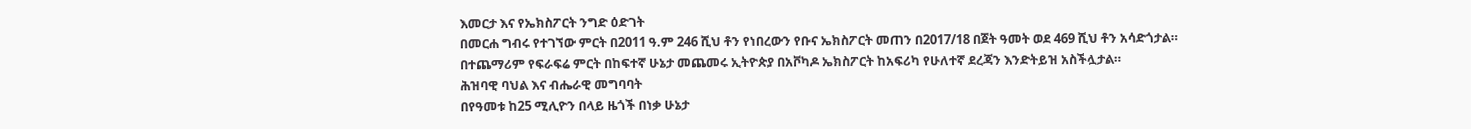እመርታ እና የኤክስፖርት ንግድ ዕድገት
በመርሐ ግብሩ የተገኘው ምርት በ2011 ዓ.ም 246 ሺህ ቶን የነበረውን የቡና ኤክስፖርት መጠን በ2017/18 በጀት ዓመት ወደ 469 ሺህ ቶን አሳድጎታል።
በተጨማሪም የፍራፍሬ ምርት በከፍተኛ ሁኔታ መጨመሩ ኢትዮጵያ በአቮካዶ ኤክስፖርት ከአፍሪካ የሁለተኛ ደረጃን እንድትይዝ አስችሏታል።
ሕዝባዊ ባህል እና ብሔራዊ መግባባት
በየዓመቱ ከ25 ሚሊዮን በላይ ዜጎች በነቃ ሁኔታ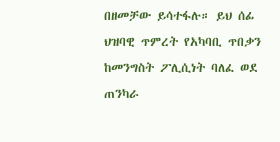በዘመቻው ይሳተፋሉ። ይህ ሰፊ ህዝባዊ ጥምረት የአካባቢ ጥበቃን ከመንግስት ፖሊሲነት ባለፈ ወደ ጠንካራ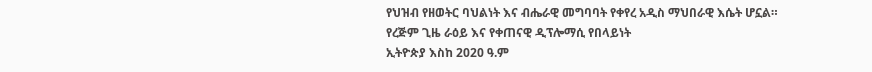የህዝብ የዘወትር ባህልነት እና ብሔራዊ መግባባት የቀየረ አዲስ ማህበራዊ እሴት ሆኗል።
የረጅም ጊዜ ራዕይ እና የቀጠናዊ ዲፕሎማሲ የበላይነት
ኢትዮጵያ እስከ 2020 ዓ.ም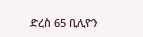ድረስ 65 ቢሊዮን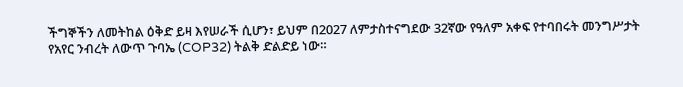ችግኞችን ለመትከል ዕቅድ ይዛ እየሠራች ሲሆን፣ ይህም በ2027 ለምታስተናግደው 32ኛው የዓለም አቀፍ የተባበሩት መንግሥታት የአየር ንብረት ለውጥ ጉባኤ (COP32) ትልቅ ድልድይ ነው።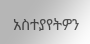አስተያየትዎን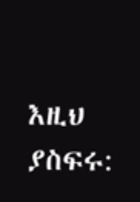እዚህ ያስፍሩ: